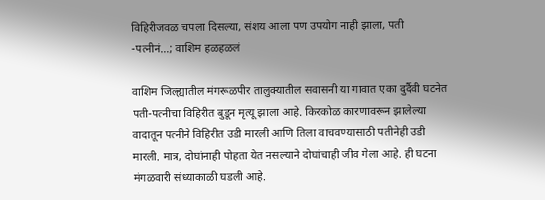विहिरीजवळ चपला दिसल्या, संशय आला पण उपयोग नाही झाला, पती -पत्नीनं…; वाशिम हळहळलं

वाशिम जिल्ह्यातील मंगरूळपीर तालुक्यातील सवासनी या गावात एका दुर्दैवी घटनेत पती-पत्नीचा विहिरीत बुडून मृत्यू झाला आहे. किरकोळ कारणावरून झालेल्या वादातून पत्नीने विहिरीत उडी मारली आणि तिला वाचवण्यासाठी पतीनेही उडी मारली. मात्र, दोघांनाही पोहता येत नसल्याने दोघांचाही जीव गेला आहे. ही घटना मंगळवारी संध्याकाळी घडली आहे.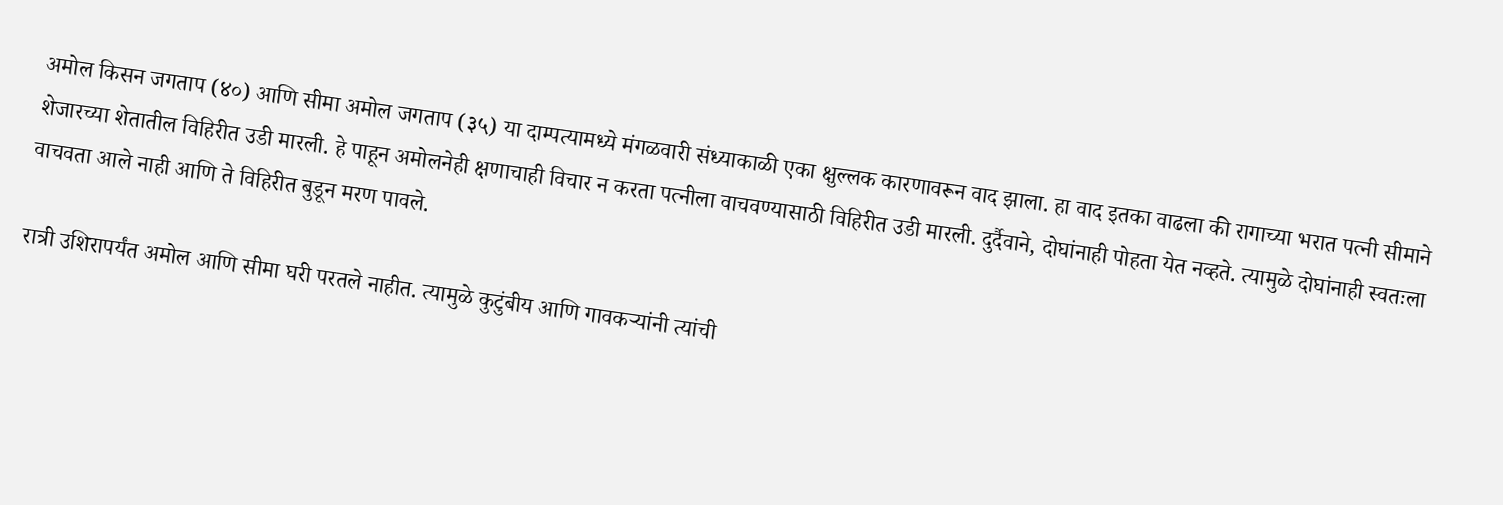अमोल किसन जगताप (४०) आणि सीमा अमोल जगताप (३५) या दाम्पत्यामध्ये मंगळवारी संध्याकाळी एका क्षुल्लक कारणावरून वाद झाला. हा वाद इतका वाढला की रागाच्या भरात पत्नी सीमाने शेजारच्या शेतातील विहिरीत उडी मारली. हे पाहून अमोलनेही क्षणाचाही विचार न करता पत्नीला वाचवण्यासाठी विहिरीत उडी मारली. दुर्दैवाने, दोघांनाही पोहता येत नव्हते. त्यामुळे दोघांनाही स्वतःला वाचवता आले नाही आणि ते विहिरीत बुडून मरण पावले.

रात्री उशिरापर्यंत अमोल आणि सीमा घरी परतले नाहीत. त्यामुळे कुटुंबीय आणि गावकऱ्यांनी त्यांची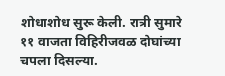शोधाशोध सुरू केली. रात्री सुमारे ११ वाजता विहिरीजवळ दोघांच्या चपला दिसल्या.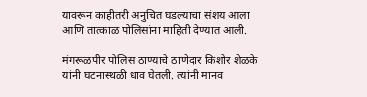यावरून काहीतरी अनुचित घडल्याचा संशय आला आणि तात्काळ पोलिसांना माहिती देण्यात आली.

मंगरूळपीर पोलिस ठाण्याचे ठाणेदार किशोर शेळके यांनी घटनास्थळी धाव घेतली. त्यांनी मानव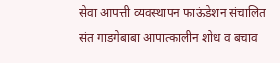सेवा आपत्ती व्यवस्थापन फाऊंडेशन संचालित संत गाडगेबाबा आपात्कालीन शोध व बचाव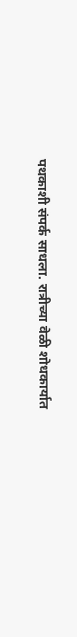पथकाशी संपर्क साधला. रात्रीच्या वेळी शोधकार्यात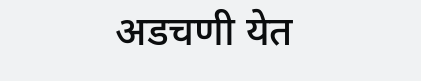अडचणी येत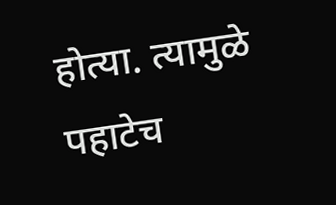होत्या. त्यामुळे पहाटेच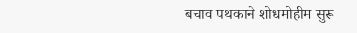बचाव पथकाने शोधमोहीम सुरू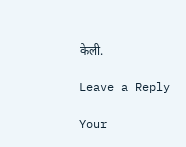केली.

Leave a Reply

Your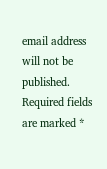email address will not be published. Required fields are marked *